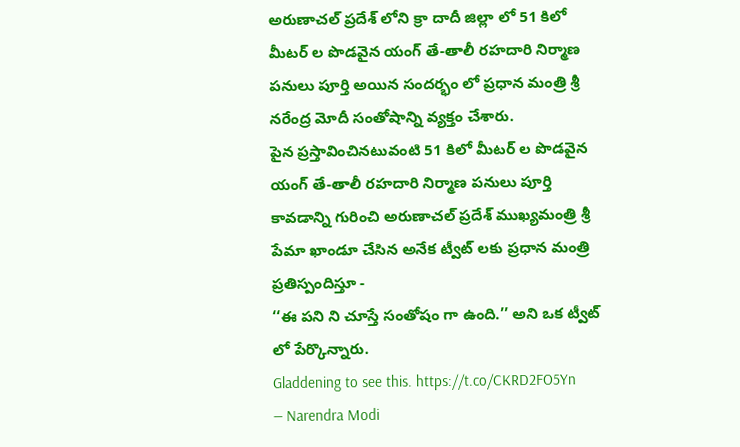అరుణాచల్ ప్రదేశ్ లోని క్రా దాదీ జిల్లా లో 51 కిలో మీటర్ ల పొడవైన యంగ్ తే-తాలీ రహదారి నిర్మాణ పనులు పూర్తి అయిన సందర్భం లో ప్రధాన మంత్రి శ్రీ నరేంద్ర మోదీ సంతోషాన్ని వ్యక్తం చేశారు.
పైన ప్రస్తావించినటువంటి 51 కిలో మీటర్ ల పొడవైన యంగ్ తే-తాలీ రహదారి నిర్మాణ పనులు పూర్తి కావడాన్ని గురించి అరుణాచల్ ప్రదేశ్ ముఖ్యమంత్రి శ్రీ పేమా ఖాండూ చేసిన అనేక ట్వీట్ లకు ప్రధాన మంత్రి ప్రతిస్పందిస్తూ -
‘‘ఈ పని ని చూస్తే సంతోషం గా ఉంది.’’ అని ఒక ట్వీట్ లో పేర్కొన్నారు.
Gladdening to see this. https://t.co/CKRD2FO5Yn
— Narendra Modi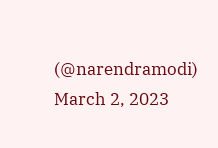(@narendramodi) March 2, 2023